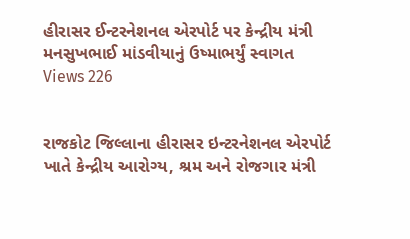હીરાસર ઈન્ટરનેશનલ એરપોર્ટ પર કેન્દ્રીય મંત્રી મનસુખભાઈ માંડવીયાનું ઉષ્માભર્યું સ્વાગત
Views 226


રાજકોટ જિલ્લાના હીરાસર ઇન્ટરનેશનલ એરપોર્ટ ખાતે કેન્દ્રીય આરોગ્ય, શ્રમ અને રોજગાર મંત્રી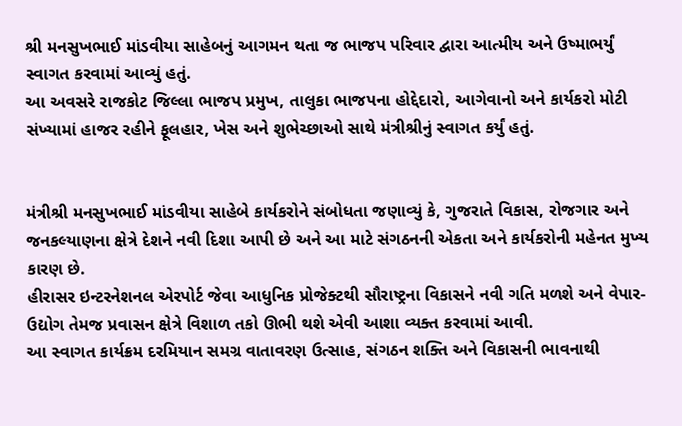શ્રી મનસુખભાઈ માંડવીયા સાહેબનું આગમન થતા જ ભાજપ પરિવાર દ્વારા આત્મીય અને ઉષ્માભર્યું સ્વાગત કરવામાં આવ્યું હતું.
આ અવસરે રાજકોટ જિલ્લા ભાજપ પ્રમુખ, તાલુકા ભાજપના હોદ્દેદારો, આગેવાનો અને કાર્યકરો મોટી સંખ્યામાં હાજર રહીને ફૂલહાર, ખેસ અને શુભેચ્છાઓ સાથે મંત્રીશ્રીનું સ્વાગત કર્યું હતું.


મંત્રીશ્રી મનસુખભાઈ માંડવીયા સાહેબે કાર્યકરોને સંબોધતા જણાવ્યું કે, ગુજરાતે વિકાસ, રોજગાર અને જનકલ્યાણના ક્ષેત્રે દેશને નવી દિશા આપી છે અને આ માટે સંગઠનની એકતા અને કાર્યકરોની મહેનત મુખ્ય કારણ છે.
હીરાસર ઇન્ટરનેશનલ એરપોર્ટ જેવા આધુનિક પ્રોજેક્ટથી સૌરાષ્ટ્રના વિકાસને નવી ગતિ મળશે અને વેપાર-ઉદ્યોગ તેમજ પ્રવાસન ક્ષેત્રે વિશાળ તકો ઊભી થશે એવી આશા વ્યક્ત કરવામાં આવી.
આ સ્વાગત કાર્યક્રમ દરમિયાન સમગ્ર વાતાવરણ ઉત્સાહ, સંગઠન શક્તિ અને વિકાસની ભાવનાથી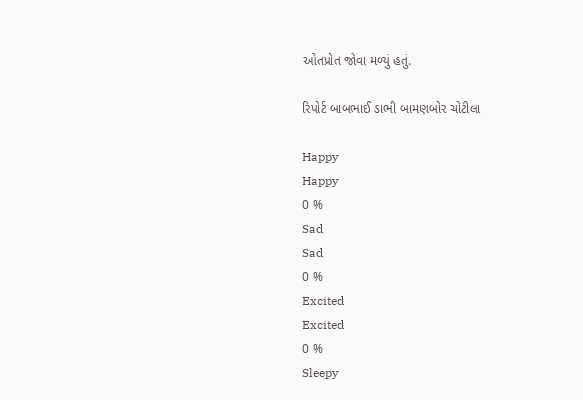ઓતપ્રોત જોવા મળ્યું હતું.

રિપોર્ટ બાબભાઈ ડાભી બામણબોર ચોટીલા

Happy
Happy
0 %
Sad
Sad
0 %
Excited
Excited
0 %
Sleepy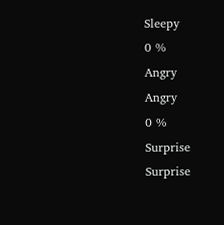Sleepy
0 %
Angry
Angry
0 %
Surprise
Surprise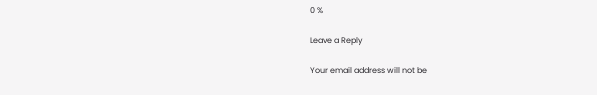0 %

Leave a Reply

Your email address will not be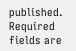published. Required fields are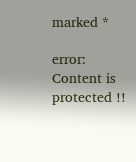marked *

error: Content is protected !!